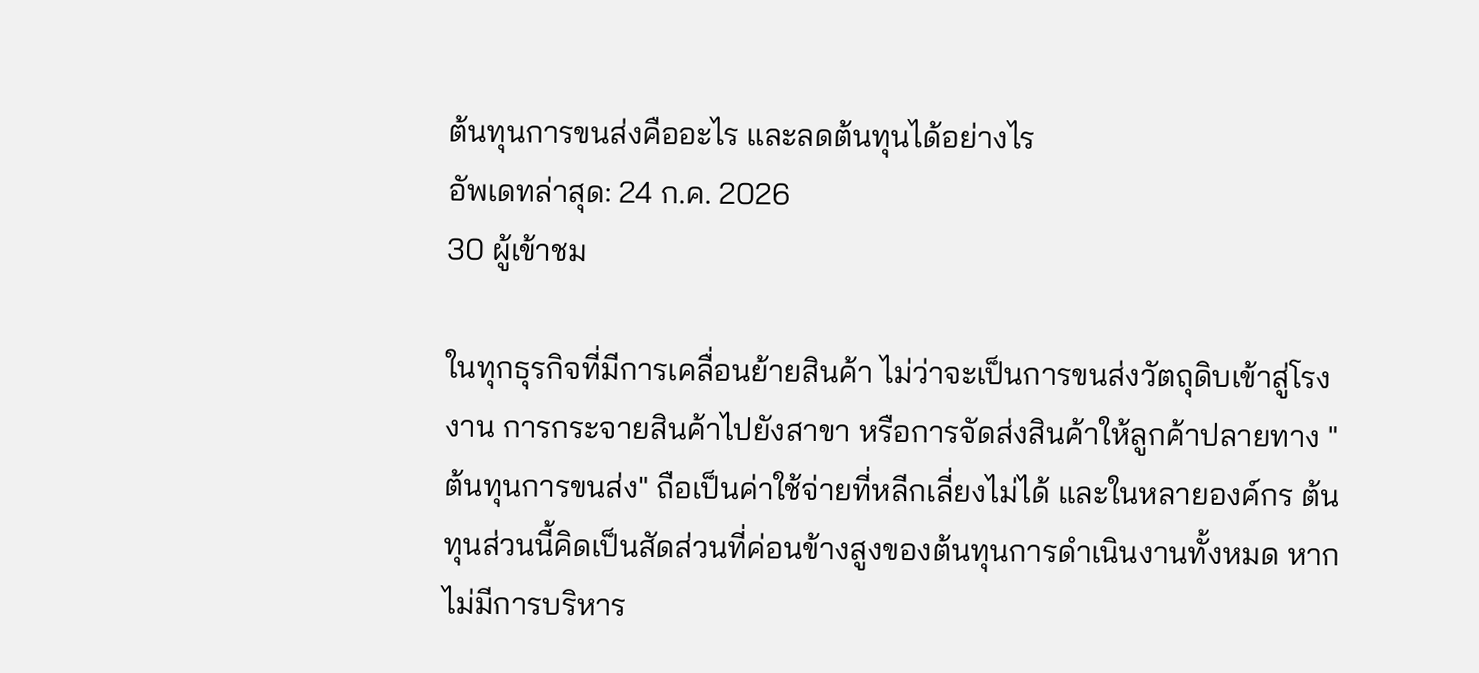ต้นทุนการขนส่งคืออะไร และลดต้นทุนได้อย่างไร
อัพเดทล่าสุด: 24 ก.ค. 2026
30 ผู้เข้าชม

ในทุกธุรกิจที่มีการเคลื่อนย้ายสินค้า ไม่ว่าจะเป็นการขนส่งวัตถุดิบเข้าสู่โรงงาน การกระจายสินค้าไปยังสาขา หรือการจัดส่งสินค้าให้ลูกค้าปลายทาง "ต้นทุนการขนส่ง" ถือเป็นค่าใช้จ่ายที่หลีกเลี่ยงไม่ได้ และในหลายองค์กร ต้นทุนส่วนนี้คิดเป็นสัดส่วนที่ค่อนข้างสูงของต้นทุนการดำเนินงานทั้งหมด หากไม่มีการบริหาร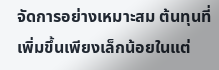จัดการอย่างเหมาะสม ต้นทุนที่เพิ่มขึ้นเพียงเล็กน้อยในแต่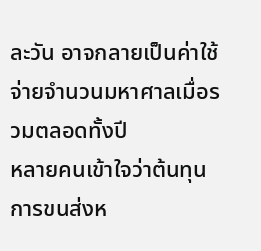ละวัน อาจกลายเป็นค่าใช้จ่ายจำนวนมหาศาลเมื่อรวมตลอดทั้งปี
หลายคนเข้าใจว่าต้นทุนการขนส่งห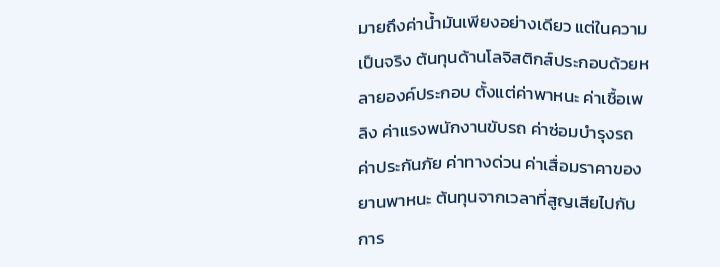มายถึงค่าน้ำมันเพียงอย่างเดียว แต่ในความเป็นจริง ต้นทุนด้านโลจิสติกส์ประกอบด้วยหลายองค์ประกอบ ตั้งแต่ค่าพาหนะ ค่าเชื้อเพลิง ค่าแรงพนักงานขับรถ ค่าซ่อมบำรุงรถ ค่าประกันภัย ค่าทางด่วน ค่าเสื่อมราคาของยานพาหนะ ต้นทุนจากเวลาที่สูญเสียไปกับการ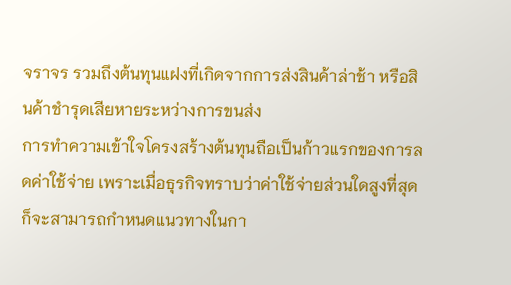จราจร รวมถึงต้นทุนแฝงที่เกิดจากการส่งสินค้าล่าช้า หรือสินค้าชำรุดเสียหายระหว่างการขนส่ง
การทำความเข้าใจโครงสร้างต้นทุนถือเป็นก้าวแรกของการลดค่าใช้จ่าย เพราะเมื่อธุรกิจทราบว่าค่าใช้จ่ายส่วนใดสูงที่สุด ก็จะสามารถกำหนดแนวทางในกา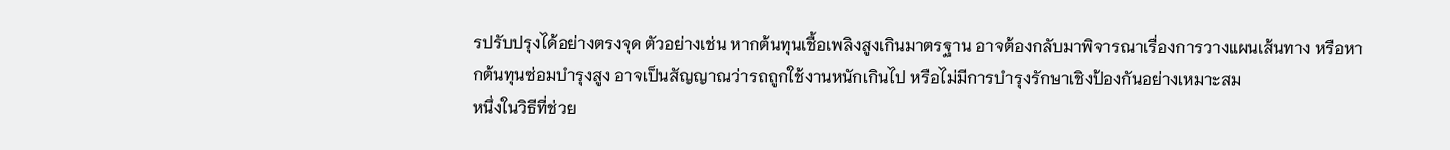รปรับปรุงได้อย่างตรงจุด ตัวอย่างเช่น หากต้นทุนเชื้อเพลิงสูงเกินมาตรฐาน อาจต้องกลับมาพิจารณาเรื่องการวางแผนเส้นทาง หรือหากต้นทุนซ่อมบำรุงสูง อาจเป็นสัญญาณว่ารถถูกใช้งานหนักเกินไป หรือไม่มีการบำรุงรักษาเชิงป้องกันอย่างเหมาะสม
หนึ่งในวิธีที่ช่วย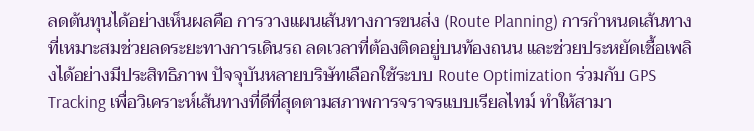ลดต้นทุนได้อย่างเห็นผลคือ การวางแผนเส้นทางการขนส่ง (Route Planning) การกำหนดเส้นทางที่เหมาะสมช่วยลดระยะทางการเดินรถ ลดเวลาที่ต้องติดอยู่บนท้องถนน และช่วยประหยัดเชื้อเพลิงได้อย่างมีประสิทธิภาพ ปัจจุบันหลายบริษัทเลือกใช้ระบบ Route Optimization ร่วมกับ GPS Tracking เพื่อวิเคราะห์เส้นทางที่ดีที่สุดตามสภาพการจราจรแบบเรียลไทม์ ทำให้สามา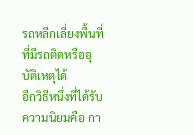รถหลีกเลี่ยงพื้นที่ที่มีรถติดหรืออุบัติเหตุได้
อีกวิธีหนึ่งที่ได้รับความนิยมคือ กา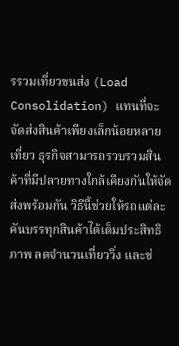รรวมเที่ยวขนส่ง (Load Consolidation) แทนที่จะจัดส่งสินค้าเพียงเล็กน้อยหลายเที่ยว ธุรกิจสามารถรวบรวมสินค้าที่มีปลายทางใกล้เคียงกันให้จัดส่งพร้อมกัน วิธีนี้ช่วยให้รถแต่ละคันบรรทุกสินค้าได้เต็มประสิทธิภาพ ลดจำนวนเที่ยววิ่ง และช่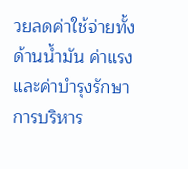วยลดค่าใช้จ่ายทั้งด้านน้ำมัน ค่าแรง และค่าบำรุงรักษา
การบริหาร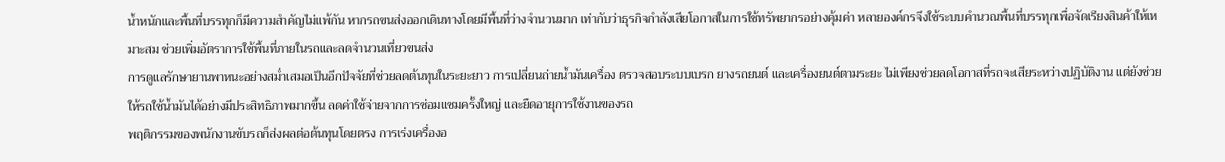น้ำหนักและพื้นที่บรรทุกก็มีความสำคัญไม่แพ้กัน หากรถขนส่งออกเดินทางโดยมีพื้นที่ว่างจำนวนมาก เท่ากับว่าธุรกิจกำลังเสียโอกาสในการใช้ทรัพยากรอย่างคุ้มค่า หลายองค์กรจึงใช้ระบบคำนวณพื้นที่บรรทุกเพื่อจัดเรียงสินค้าให้เหมาะสม ช่วยเพิ่มอัตราการใช้พื้นที่ภายในรถและลดจำนวนเที่ยวขนส่ง
การดูแลรักษายานพาหนะอย่างสม่ำเสมอเป็นอีกปัจจัยที่ช่วยลดต้นทุนในระยะยาว การเปลี่ยนถ่ายน้ำมันเครื่อง ตรวจสอบระบบเบรก ยางรถยนต์ และเครื่องยนต์ตามระยะ ไม่เพียงช่วยลดโอกาสที่รถจะเสียระหว่างปฏิบัติงาน แต่ยังช่วยให้รถใช้น้ำมันได้อย่างมีประสิทธิภาพมากขึ้น ลดค่าใช้จ่ายจากการซ่อมแซมครั้งใหญ่ และยืดอายุการใช้งานของรถ
พฤติกรรมของพนักงานขับรถก็ส่งผลต่อต้นทุนโดยตรง การเร่งเครื่องอ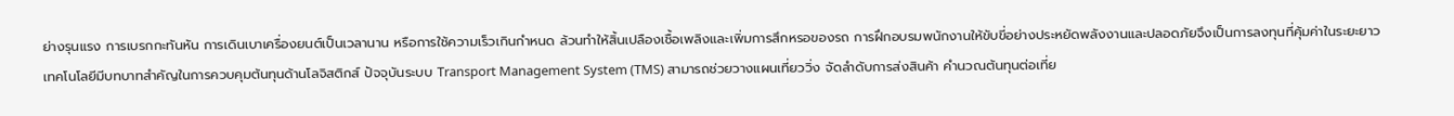ย่างรุนแรง การเบรกกะทันหัน การเดินเบาเครื่องยนต์เป็นเวลานาน หรือการใช้ความเร็วเกินกำหนด ล้วนทำให้สิ้นเปลืองเชื้อเพลิงและเพิ่มการสึกหรอของรถ การฝึกอบรมพนักงานให้ขับขี่อย่างประหยัดพลังงานและปลอดภัยจึงเป็นการลงทุนที่คุ้มค่าในระยะยาว
เทคโนโลยีมีบทบาทสำคัญในการควบคุมต้นทุนด้านโลจิสติกส์ ปัจจุบันระบบ Transport Management System (TMS) สามารถช่วยวางแผนเที่ยววิ่ง จัดลำดับการส่งสินค้า คำนวณต้นทุนต่อเที่ย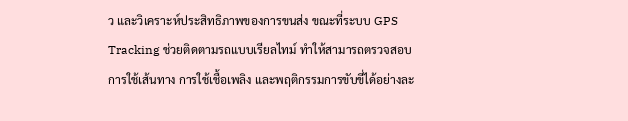ว และวิเคราะห์ประสิทธิภาพของการขนส่ง ขณะที่ระบบ GPS Tracking ช่วยติดตามรถแบบเรียลไทม์ ทำให้สามารถตรวจสอบการใช้เส้นทาง การใช้เชื้อเพลิง และพฤติกรรมการขับขี่ได้อย่างละ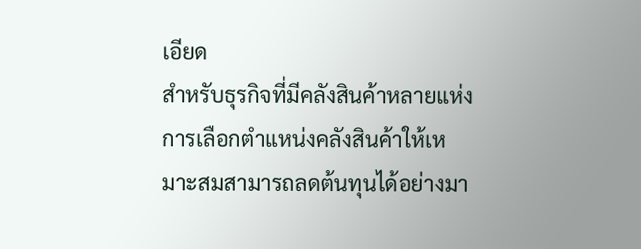เอียด
สำหรับธุรกิจที่มีคลังสินค้าหลายแห่ง การเลือกตำแหน่งคลังสินค้าให้เหมาะสมสามารถลดต้นทุนได้อย่างมา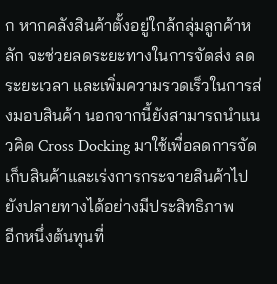ก หากคลังสินค้าตั้งอยู่ใกล้กลุ่มลูกค้าหลัก จะช่วยลดระยะทางในการจัดส่ง ลดระยะเวลา และเพิ่มความรวดเร็วในการส่งมอบสินค้า นอกจากนี้ยังสามารถนำแนวคิด Cross Docking มาใช้เพื่อลดการจัดเก็บสินค้าและเร่งการกระจายสินค้าไปยังปลายทางได้อย่างมีประสิทธิภาพ
อีกหนึ่งต้นทุนที่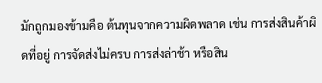มักถูกมองข้ามคือ ต้นทุนจากความผิดพลาด เช่น การส่งสินค้าผิดที่อยู่ การจัดส่งไม่ครบ การส่งล่าช้า หรือสิน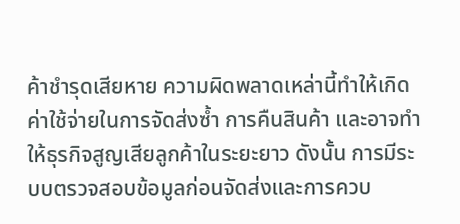ค้าชำรุดเสียหาย ความผิดพลาดเหล่านี้ทำให้เกิดค่าใช้จ่ายในการจัดส่งซ้ำ การคืนสินค้า และอาจทำให้ธุรกิจสูญเสียลูกค้าในระยะยาว ดังนั้น การมีระบบตรวจสอบข้อมูลก่อนจัดส่งและการควบ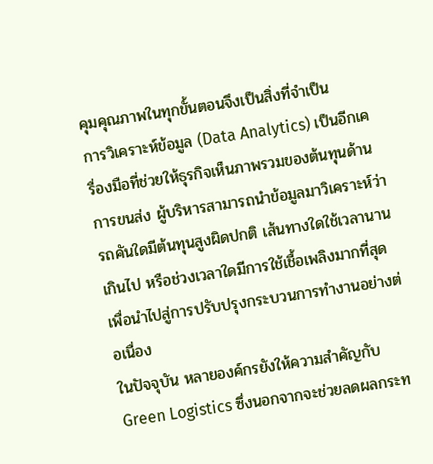คุมคุณภาพในทุกขั้นตอนจึงเป็นสิ่งที่จำเป็น
การวิเคราะห์ข้อมูล (Data Analytics) เป็นอีกเครื่องมือที่ช่วยให้ธุรกิจเห็นภาพรวมของต้นทุนด้านการขนส่ง ผู้บริหารสามารถนำข้อมูลมาวิเคราะห์ว่ารถคันใดมีต้นทุนสูงผิดปกติ เส้นทางใดใช้เวลานานเกินไป หรือช่วงเวลาใดมีการใช้เชื้อเพลิงมากที่สุด เพื่อนำไปสู่การปรับปรุงกระบวนการทำงานอย่างต่อเนื่อง
ในปัจจุบัน หลายองค์กรยังให้ความสำคัญกับ Green Logistics ซึ่งนอกจากจะช่วยลดผลกระท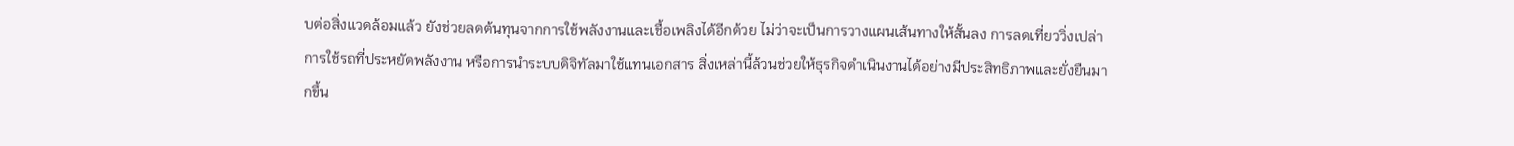บต่อสิ่งแวดล้อมแล้ว ยังช่วยลดต้นทุนจากการใช้พลังงานและเชื้อเพลิงได้อีกด้วย ไม่ว่าจะเป็นการวางแผนเส้นทางให้สั้นลง การลดเที่ยววิ่งเปล่า การใช้รถที่ประหยัดพลังงาน หรือการนำระบบดิจิทัลมาใช้แทนเอกสาร สิ่งเหล่านี้ล้วนช่วยให้ธุรกิจดำเนินงานได้อย่างมีประสิทธิภาพและยั่งยืนมากขึ้น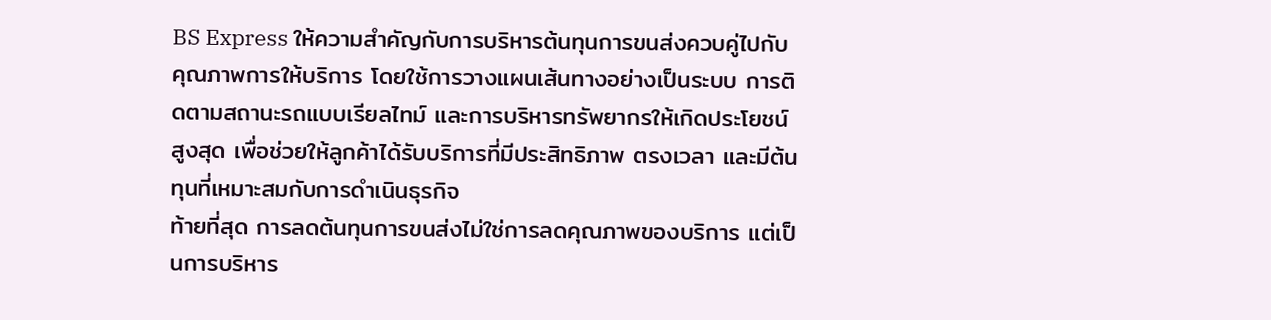BS Express ให้ความสำคัญกับการบริหารต้นทุนการขนส่งควบคู่ไปกับคุณภาพการให้บริการ โดยใช้การวางแผนเส้นทางอย่างเป็นระบบ การติดตามสถานะรถแบบเรียลไทม์ และการบริหารทรัพยากรให้เกิดประโยชน์สูงสุด เพื่อช่วยให้ลูกค้าได้รับบริการที่มีประสิทธิภาพ ตรงเวลา และมีต้นทุนที่เหมาะสมกับการดำเนินธุรกิจ
ท้ายที่สุด การลดต้นทุนการขนส่งไม่ใช่การลดคุณภาพของบริการ แต่เป็นการบริหาร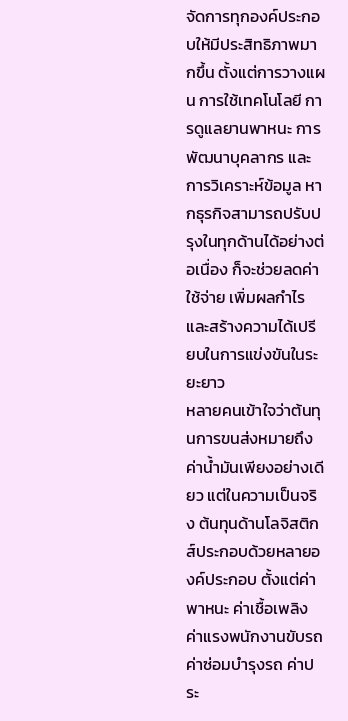จัดการทุกองค์ประกอบให้มีประสิทธิภาพมากขึ้น ตั้งแต่การวางแผน การใช้เทคโนโลยี การดูแลยานพาหนะ การพัฒนาบุคลากร และการวิเคราะห์ข้อมูล หากธุรกิจสามารถปรับปรุงในทุกด้านได้อย่างต่อเนื่อง ก็จะช่วยลดค่าใช้จ่าย เพิ่มผลกำไร และสร้างความได้เปรียบในการแข่งขันในระยะยาว
หลายคนเข้าใจว่าต้นทุนการขนส่งหมายถึงค่าน้ำมันเพียงอย่างเดียว แต่ในความเป็นจริง ต้นทุนด้านโลจิสติกส์ประกอบด้วยหลายองค์ประกอบ ตั้งแต่ค่าพาหนะ ค่าเชื้อเพลิง ค่าแรงพนักงานขับรถ ค่าซ่อมบำรุงรถ ค่าประ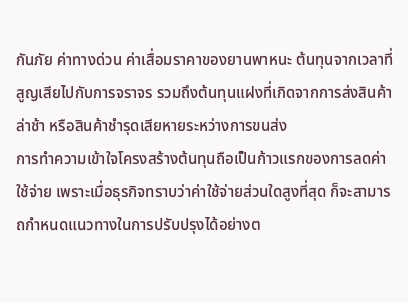กันภัย ค่าทางด่วน ค่าเสื่อมราคาของยานพาหนะ ต้นทุนจากเวลาที่สูญเสียไปกับการจราจร รวมถึงต้นทุนแฝงที่เกิดจากการส่งสินค้าล่าช้า หรือสินค้าชำรุดเสียหายระหว่างการขนส่ง
การทำความเข้าใจโครงสร้างต้นทุนถือเป็นก้าวแรกของการลดค่าใช้จ่าย เพราะเมื่อธุรกิจทราบว่าค่าใช้จ่ายส่วนใดสูงที่สุด ก็จะสามารถกำหนดแนวทางในการปรับปรุงได้อย่างต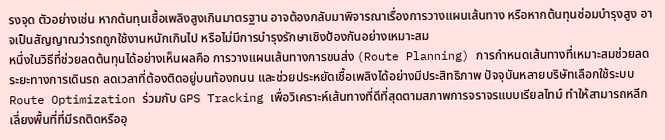รงจุด ตัวอย่างเช่น หากต้นทุนเชื้อเพลิงสูงเกินมาตรฐาน อาจต้องกลับมาพิจารณาเรื่องการวางแผนเส้นทาง หรือหากต้นทุนซ่อมบำรุงสูง อาจเป็นสัญญาณว่ารถถูกใช้งานหนักเกินไป หรือไม่มีการบำรุงรักษาเชิงป้องกันอย่างเหมาะสม
หนึ่งในวิธีที่ช่วยลดต้นทุนได้อย่างเห็นผลคือ การวางแผนเส้นทางการขนส่ง (Route Planning) การกำหนดเส้นทางที่เหมาะสมช่วยลดระยะทางการเดินรถ ลดเวลาที่ต้องติดอยู่บนท้องถนน และช่วยประหยัดเชื้อเพลิงได้อย่างมีประสิทธิภาพ ปัจจุบันหลายบริษัทเลือกใช้ระบบ Route Optimization ร่วมกับ GPS Tracking เพื่อวิเคราะห์เส้นทางที่ดีที่สุดตามสภาพการจราจรแบบเรียลไทม์ ทำให้สามารถหลีกเลี่ยงพื้นที่ที่มีรถติดหรืออุ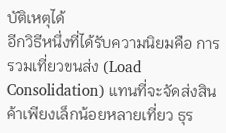บัติเหตุได้
อีกวิธีหนึ่งที่ได้รับความนิยมคือ การรวมเที่ยวขนส่ง (Load Consolidation) แทนที่จะจัดส่งสินค้าเพียงเล็กน้อยหลายเที่ยว ธุร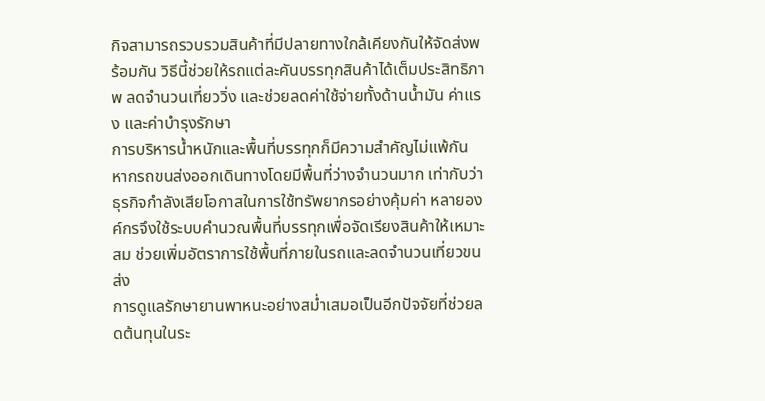กิจสามารถรวบรวมสินค้าที่มีปลายทางใกล้เคียงกันให้จัดส่งพร้อมกัน วิธีนี้ช่วยให้รถแต่ละคันบรรทุกสินค้าได้เต็มประสิทธิภาพ ลดจำนวนเที่ยววิ่ง และช่วยลดค่าใช้จ่ายทั้งด้านน้ำมัน ค่าแรง และค่าบำรุงรักษา
การบริหารน้ำหนักและพื้นที่บรรทุกก็มีความสำคัญไม่แพ้กัน หากรถขนส่งออกเดินทางโดยมีพื้นที่ว่างจำนวนมาก เท่ากับว่าธุรกิจกำลังเสียโอกาสในการใช้ทรัพยากรอย่างคุ้มค่า หลายองค์กรจึงใช้ระบบคำนวณพื้นที่บรรทุกเพื่อจัดเรียงสินค้าให้เหมาะสม ช่วยเพิ่มอัตราการใช้พื้นที่ภายในรถและลดจำนวนเที่ยวขนส่ง
การดูแลรักษายานพาหนะอย่างสม่ำเสมอเป็นอีกปัจจัยที่ช่วยลดต้นทุนในระ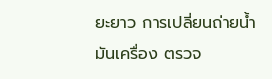ยะยาว การเปลี่ยนถ่ายน้ำมันเครื่อง ตรวจ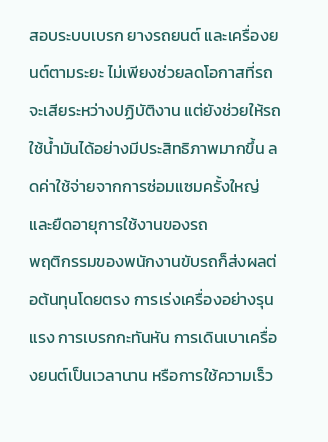สอบระบบเบรก ยางรถยนต์ และเครื่องยนต์ตามระยะ ไม่เพียงช่วยลดโอกาสที่รถจะเสียระหว่างปฏิบัติงาน แต่ยังช่วยให้รถใช้น้ำมันได้อย่างมีประสิทธิภาพมากขึ้น ลดค่าใช้จ่ายจากการซ่อมแซมครั้งใหญ่ และยืดอายุการใช้งานของรถ
พฤติกรรมของพนักงานขับรถก็ส่งผลต่อต้นทุนโดยตรง การเร่งเครื่องอย่างรุนแรง การเบรกกะทันหัน การเดินเบาเครื่องยนต์เป็นเวลานาน หรือการใช้ความเร็ว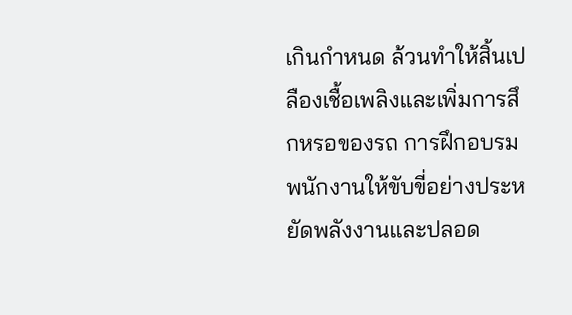เกินกำหนด ล้วนทำให้สิ้นเปลืองเชื้อเพลิงและเพิ่มการสึกหรอของรถ การฝึกอบรมพนักงานให้ขับขี่อย่างประหยัดพลังงานและปลอด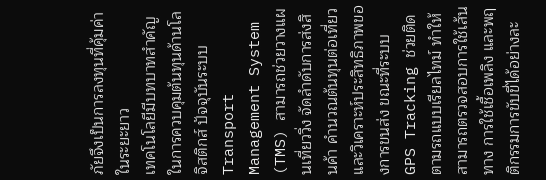ภัยจึงเป็นการลงทุนที่คุ้มค่าในระยะยาว
เทคโนโลยีมีบทบาทสำคัญในการควบคุมต้นทุนด้านโลจิสติกส์ ปัจจุบันระบบ Transport Management System (TMS) สามารถช่วยวางแผนเที่ยววิ่ง จัดลำดับการส่งสินค้า คำนวณต้นทุนต่อเที่ยว และวิเคราะห์ประสิทธิภาพของการขนส่ง ขณะที่ระบบ GPS Tracking ช่วยติดตามรถแบบเรียลไทม์ ทำให้สามารถตรวจสอบการใช้เส้นทาง การใช้เชื้อเพลิง และพฤติกรรมการขับขี่ได้อย่างละ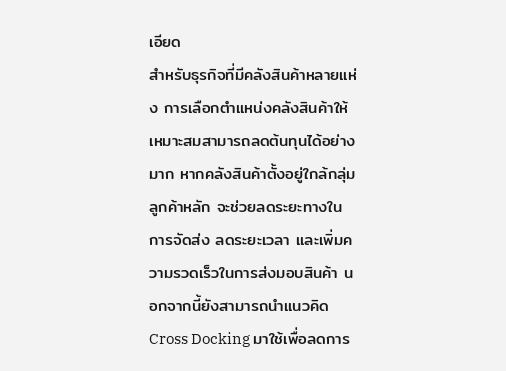เอียด
สำหรับธุรกิจที่มีคลังสินค้าหลายแห่ง การเลือกตำแหน่งคลังสินค้าให้เหมาะสมสามารถลดต้นทุนได้อย่างมาก หากคลังสินค้าตั้งอยู่ใกล้กลุ่มลูกค้าหลัก จะช่วยลดระยะทางในการจัดส่ง ลดระยะเวลา และเพิ่มความรวดเร็วในการส่งมอบสินค้า นอกจากนี้ยังสามารถนำแนวคิด Cross Docking มาใช้เพื่อลดการ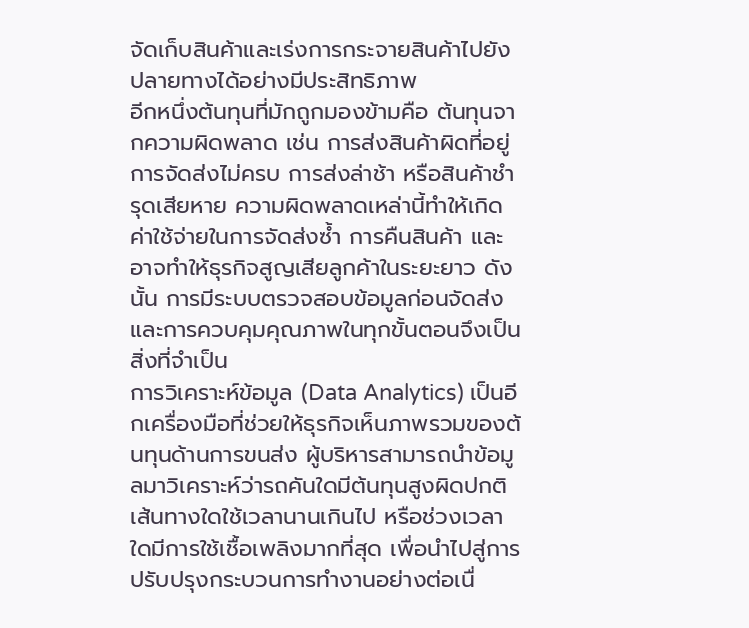จัดเก็บสินค้าและเร่งการกระจายสินค้าไปยังปลายทางได้อย่างมีประสิทธิภาพ
อีกหนึ่งต้นทุนที่มักถูกมองข้ามคือ ต้นทุนจากความผิดพลาด เช่น การส่งสินค้าผิดที่อยู่ การจัดส่งไม่ครบ การส่งล่าช้า หรือสินค้าชำรุดเสียหาย ความผิดพลาดเหล่านี้ทำให้เกิดค่าใช้จ่ายในการจัดส่งซ้ำ การคืนสินค้า และอาจทำให้ธุรกิจสูญเสียลูกค้าในระยะยาว ดังนั้น การมีระบบตรวจสอบข้อมูลก่อนจัดส่งและการควบคุมคุณภาพในทุกขั้นตอนจึงเป็นสิ่งที่จำเป็น
การวิเคราะห์ข้อมูล (Data Analytics) เป็นอีกเครื่องมือที่ช่วยให้ธุรกิจเห็นภาพรวมของต้นทุนด้านการขนส่ง ผู้บริหารสามารถนำข้อมูลมาวิเคราะห์ว่ารถคันใดมีต้นทุนสูงผิดปกติ เส้นทางใดใช้เวลานานเกินไป หรือช่วงเวลาใดมีการใช้เชื้อเพลิงมากที่สุด เพื่อนำไปสู่การปรับปรุงกระบวนการทำงานอย่างต่อเนื่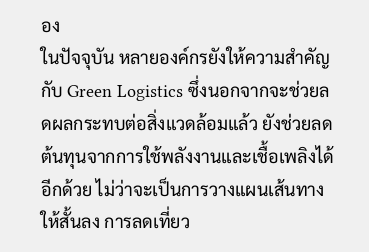อง
ในปัจจุบัน หลายองค์กรยังให้ความสำคัญกับ Green Logistics ซึ่งนอกจากจะช่วยลดผลกระทบต่อสิ่งแวดล้อมแล้ว ยังช่วยลดต้นทุนจากการใช้พลังงานและเชื้อเพลิงได้อีกด้วย ไม่ว่าจะเป็นการวางแผนเส้นทางให้สั้นลง การลดเที่ยว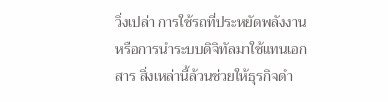วิ่งเปล่า การใช้รถที่ประหยัดพลังงาน หรือการนำระบบดิจิทัลมาใช้แทนเอกสาร สิ่งเหล่านี้ล้วนช่วยให้ธุรกิจดำ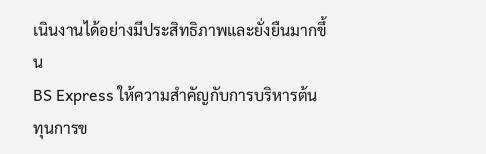เนินงานได้อย่างมีประสิทธิภาพและยั่งยืนมากขึ้น
BS Express ให้ความสำคัญกับการบริหารต้นทุนการข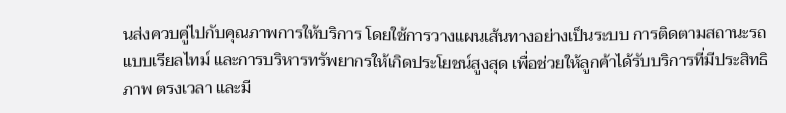นส่งควบคู่ไปกับคุณภาพการให้บริการ โดยใช้การวางแผนเส้นทางอย่างเป็นระบบ การติดตามสถานะรถแบบเรียลไทม์ และการบริหารทรัพยากรให้เกิดประโยชน์สูงสุด เพื่อช่วยให้ลูกค้าได้รับบริการที่มีประสิทธิภาพ ตรงเวลา และมี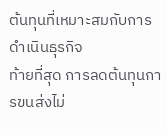ต้นทุนที่เหมาะสมกับการดำเนินธุรกิจ
ท้ายที่สุด การลดต้นทุนการขนส่งไม่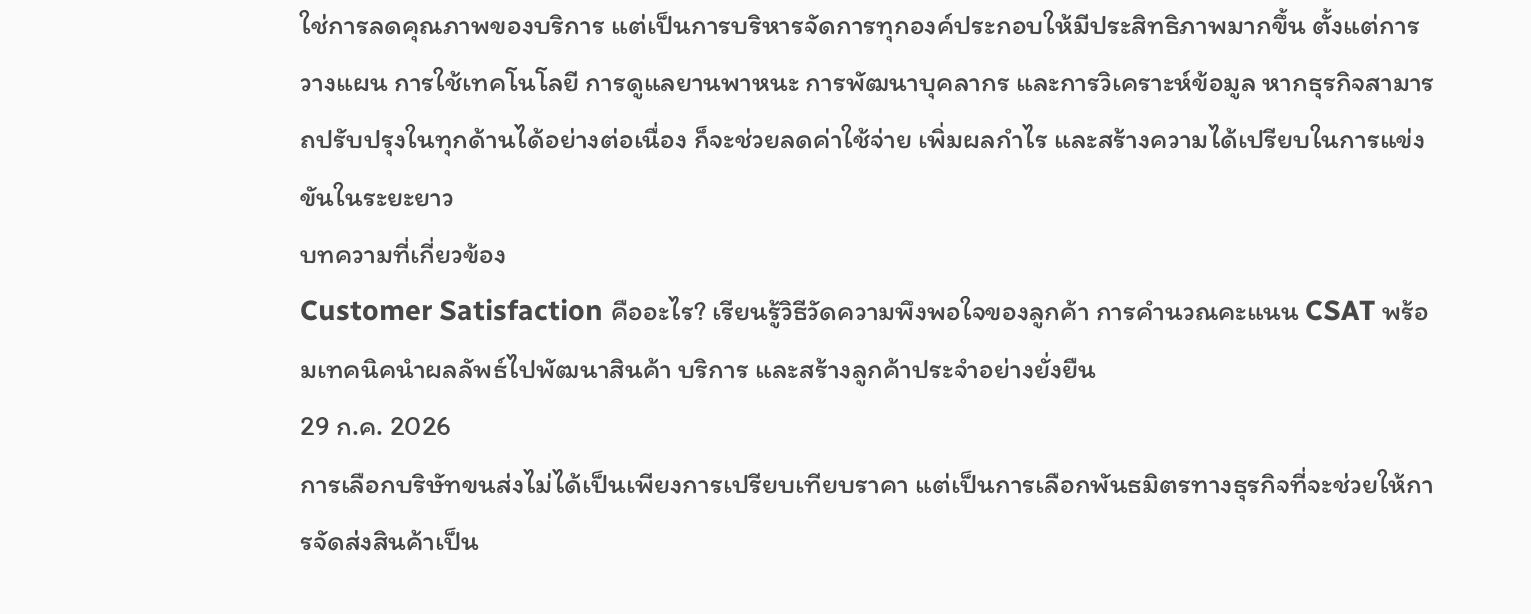ใช่การลดคุณภาพของบริการ แต่เป็นการบริหารจัดการทุกองค์ประกอบให้มีประสิทธิภาพมากขึ้น ตั้งแต่การวางแผน การใช้เทคโนโลยี การดูแลยานพาหนะ การพัฒนาบุคลากร และการวิเคราะห์ข้อมูล หากธุรกิจสามารถปรับปรุงในทุกด้านได้อย่างต่อเนื่อง ก็จะช่วยลดค่าใช้จ่าย เพิ่มผลกำไร และสร้างความได้เปรียบในการแข่งขันในระยะยาว
บทความที่เกี่ยวข้อง
Customer Satisfaction คืออะไร? เรียนรู้วิธีวัดความพึงพอใจของลูกค้า การคำนวณคะแนน CSAT พร้อมเทคนิคนำผลลัพธ์ไปพัฒนาสินค้า บริการ และสร้างลูกค้าประจำอย่างยั่งยืน
29 ก.ค. 2026
การเลือกบริษัทขนส่งไม่ได้เป็นเพียงการเปรียบเทียบราคา แต่เป็นการเลือกพันธมิตรทางธุรกิจที่จะช่วยให้การจัดส่งสินค้าเป็น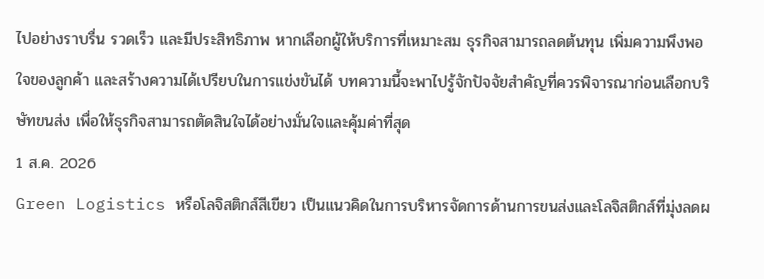ไปอย่างราบรื่น รวดเร็ว และมีประสิทธิภาพ หากเลือกผู้ให้บริการที่เหมาะสม ธุรกิจสามารถลดต้นทุน เพิ่มความพึงพอใจของลูกค้า และสร้างความได้เปรียบในการแข่งขันได้ บทความนี้จะพาไปรู้จักปัจจัยสำคัญที่ควรพิจารณาก่อนเลือกบริษัทขนส่ง เพื่อให้ธุรกิจสามารถตัดสินใจได้อย่างมั่นใจและคุ้มค่าที่สุด
1 ส.ค. 2026
Green Logistics หรือโลจิสติกส์สีเขียว เป็นแนวคิดในการบริหารจัดการด้านการขนส่งและโลจิสติกส์ที่มุ่งลดผ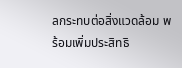ลกระทบต่อสิ่งแวดล้อม พร้อมเพิ่มประสิทธิ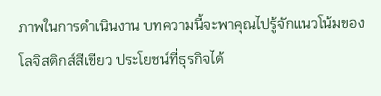ภาพในการดำเนินงาน บทความนี้จะพาคุณไปรู้จักแนวโน้มของโลจิสติกส์สีเขียว ประโยชน์ที่ธุรกิจได้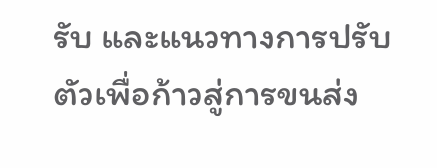รับ และแนวทางการปรับตัวเพื่อก้าวสู่การขนส่ง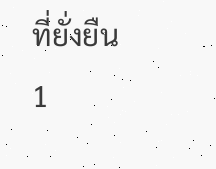ที่ยั่งยืน
1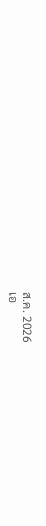ส.ค. 2026
เอ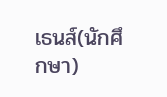เธนส์(นักศึกษา)